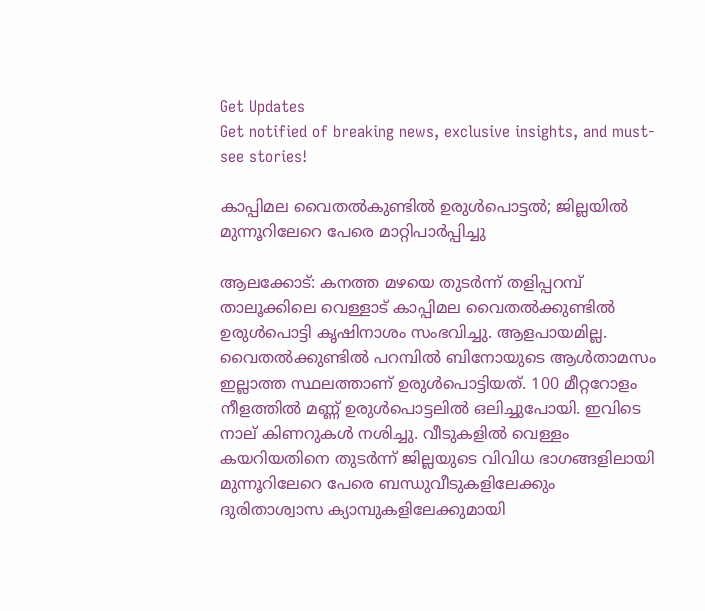Get Updates
Get notified of breaking news, exclusive insights, and must-see stories!

കാപ്പിമല വൈതല്‍കുണ്ടില്‍ ഉരുള്‍പൊട്ടല്‍; ജില്ലയില്‍ മുന്നൂറിലേറെ പേരെ മാറ്റിപാര്‍പ്പിച്ചു

ആലക്കോട്: കനത്ത മഴയെ തുടര്‍ന്ന് തളിപ്പറമ്പ് താലൂക്കിലെ വെള്ളാട് കാപ്പിമല വൈതല്‍ക്കുണ്ടില്‍ ഉരുള്‍പൊട്ടി കൃഷിനാശം സംഭവിച്ചു. ആളപായമില്ല. വൈതല്‍ക്കുണ്ടില്‍ പറമ്പില്‍ ബിനോയുടെ ആള്‍താമസം ഇല്ലാത്ത സ്ഥലത്താണ് ഉരുള്‍പൊട്ടിയത്. 100 മീറ്ററോളം നീളത്തില്‍ മണ്ണ് ഉരുള്‍പൊട്ടലില്‍ ഒലിച്ചുപോയി. ഇവിടെ നാല് കിണറുകള്‍ നശിച്ചു. വീടുകളില്‍ വെള്ളം കയറിയതിനെ തുടര്‍ന്ന് ജില്ലയുടെ വിവിധ ഭാഗങ്ങളിലായി മുന്നൂറിലേറെ പേരെ ബന്ധുവീടുകളിലേക്കും ദുരിതാശ്വാസ ക്യാമ്പുകളിലേക്കുമായി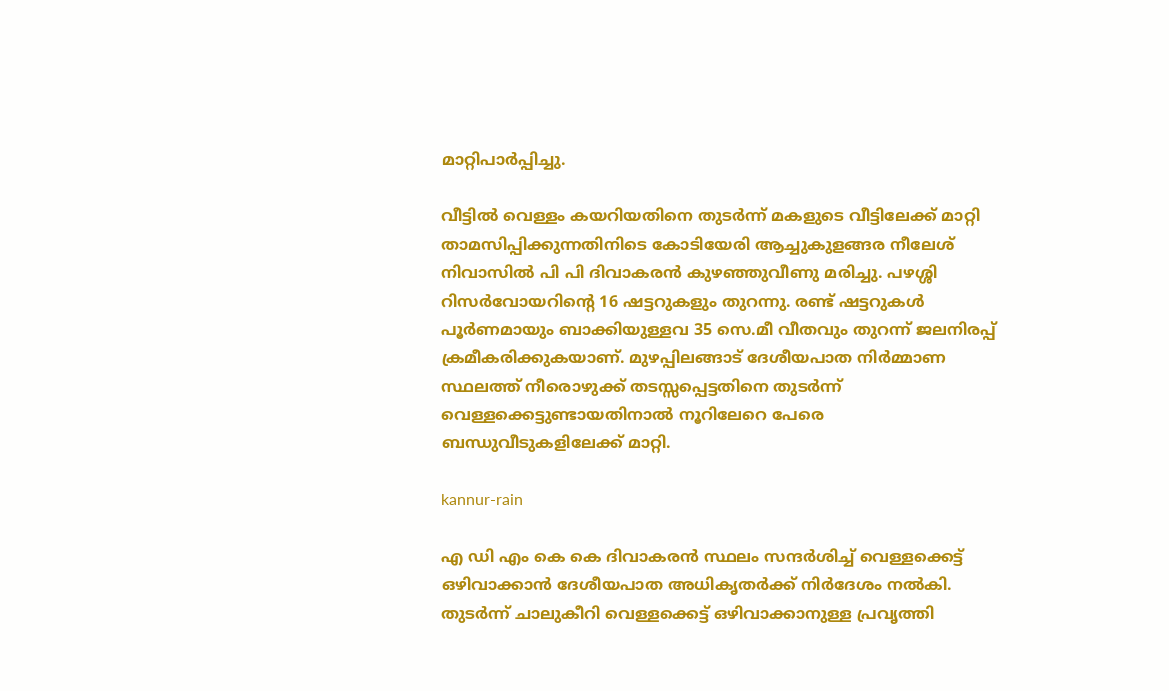മാറ്റിപാര്‍പ്പിച്ചു.

വീട്ടില്‍ വെള്ളം കയറിയതിനെ തുടര്‍ന്ന് മകളുടെ വീട്ടിലേക്ക് മാറ്റി താമസിപ്പിക്കുന്നതിനിടെ കോടിയേരി ആച്ചുകുളങ്ങര നീലേശ് നിവാസില്‍ പി പി ദിവാകരന്‍ കുഴഞ്ഞുവീണു മരിച്ചു. പഴശ്ശി റിസര്‍വോയറിന്റെ 16 ഷട്ടറുകളും തുറന്നു. രണ്ട് ഷട്ടറുകള്‍ പൂര്‍ണമായും ബാക്കിയുള്ളവ 35 സെ.മീ വീതവും തുറന്ന് ജലനിരപ്പ് ക്രമീകരിക്കുകയാണ്. മുഴപ്പിലങ്ങാട് ദേശീയപാത നിര്‍മ്മാണ സ്ഥലത്ത് നീരൊഴുക്ക് തടസ്സപ്പെട്ടതിനെ തുടര്‍ന്ന് വെള്ളക്കെട്ടുണ്ടായതിനാല്‍ നൂറിലേറെ പേരെ ബന്ധുവീടുകളിലേക്ക് മാറ്റി.

kannur-rain

എ ഡി എം കെ കെ ദിവാകരന്‍ സ്ഥലം സന്ദര്‍ശിച്ച് വെള്ളക്കെട്ട് ഒഴിവാക്കാന്‍ ദേശീയപാത അധികൃതര്‍ക്ക് നിര്‍ദേശം നല്‍കി. തുടര്‍ന്ന് ചാലുകീറി വെള്ളക്കെട്ട് ഒഴിവാക്കാനുള്ള പ്രവൃത്തി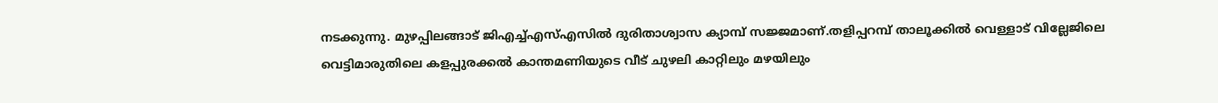നടക്കുന്നു. മുഴപ്പിലങ്ങാട് ജിഎച്ച്എസ്എസില്‍ ദുരിതാശ്വാസ ക്യാമ്പ് സജ്ജമാണ്.തളിപ്പറമ്പ് താലൂക്കില്‍ വെള്ളാട് വില്ലേജിലെ വെട്ടിമാരുതിലെ കളപ്പുരക്കല്‍ കാന്തമണിയുടെ വീട് ചുഴലി കാറ്റിലും മഴയിലും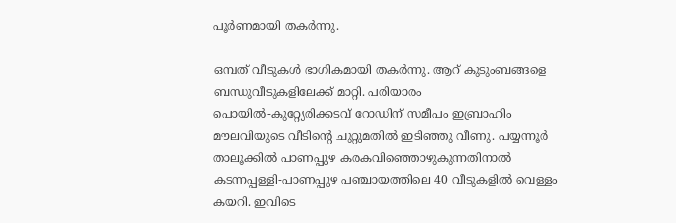പൂര്‍ണമായി തകര്‍ന്നു.

ഒമ്പത് വീടുകള്‍ ഭാഗികമായി തകര്‍ന്നു. ആറ് കുടുംബങ്ങളെ ബന്ധുവീടുകളിലേക്ക് മാറ്റി. പരിയാരം പൊയില്‍-കുറ്റ്യേരിക്കടവ് റോഡിന് സമീപം ഇബ്രാഹിം മൗലവിയുടെ വീടിന്റെ ചുറ്റുമതില്‍ ഇടിഞ്ഞു വീണു. പയ്യന്നൂര്‍ താലൂക്കില്‍ പാണപ്പുഴ കരകവിഞ്ഞൊഴുകുന്നതിനാല്‍ കടന്നപ്പള്ളി-പാണപ്പുഴ പഞ്ചായത്തിലെ 40 വീടുകളില്‍ വെള്ളം കയറി. ഇവിടെ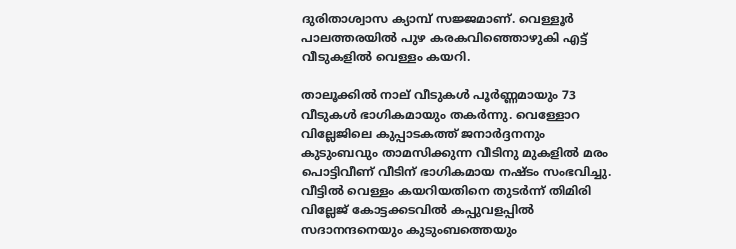ദുരിതാശ്വാസ ക്യാമ്പ് സജ്ജമാണ്. വെള്ളൂര്‍ പാലത്തരയില്‍ പുഴ കരകവിഞ്ഞൊഴുകി എട്ട് വീടുകളില്‍ വെള്ളം കയറി.

താലൂക്കില്‍ നാല് വീടുകള്‍ പൂര്‍ണ്ണമായും 73 വീടുകള്‍ ഭാഗികമായും തകര്‍ന്നു. വെള്ളോറ വില്ലേജിലെ കുപ്പാടകത്ത് ജനാര്‍ദ്ദനനും കുടുംബവും താമസിക്കുന്ന വീടിനു മുകളില്‍ മരം പൊട്ടിവീണ് വീടിന് ഭാഗികമായ നഷ്ടം സംഭവിച്ചു. വീട്ടില്‍ വെള്ളം കയറിയതിനെ തുടര്‍ന്ന് തിമിരി വില്ലേജ് കോട്ടക്കടവില്‍ കപ്പുവളപ്പില്‍ സദാനന്ദനെയും കുടുംബത്തെയും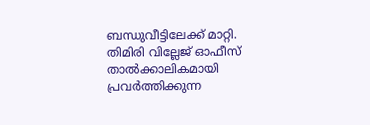ബന്ധുവീട്ടിലേക്ക് മാറ്റി. തിമിരി വില്ലേജ് ഓഫീസ് താല്‍ക്കാലികമായി പ്രവര്‍ത്തിക്കുന്ന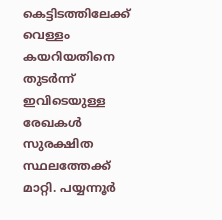കെട്ടിടത്തിലേക്ക് വെള്ളം കയറിയതിനെ തുടര്‍ന്ന് ഇവിടെയുള്ള രേഖകള്‍ സുരക്ഷിത സ്ഥലത്തേക്ക് മാറ്റി. പയ്യന്നൂര്‍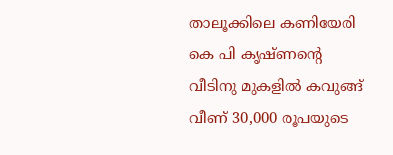താലൂക്കിലെ കണിയേരി കെ പി കൃഷ്ണന്റെ വീടിനു മുകളില്‍ കവുങ്ങ് വീണ് 30,000 രൂപയുടെ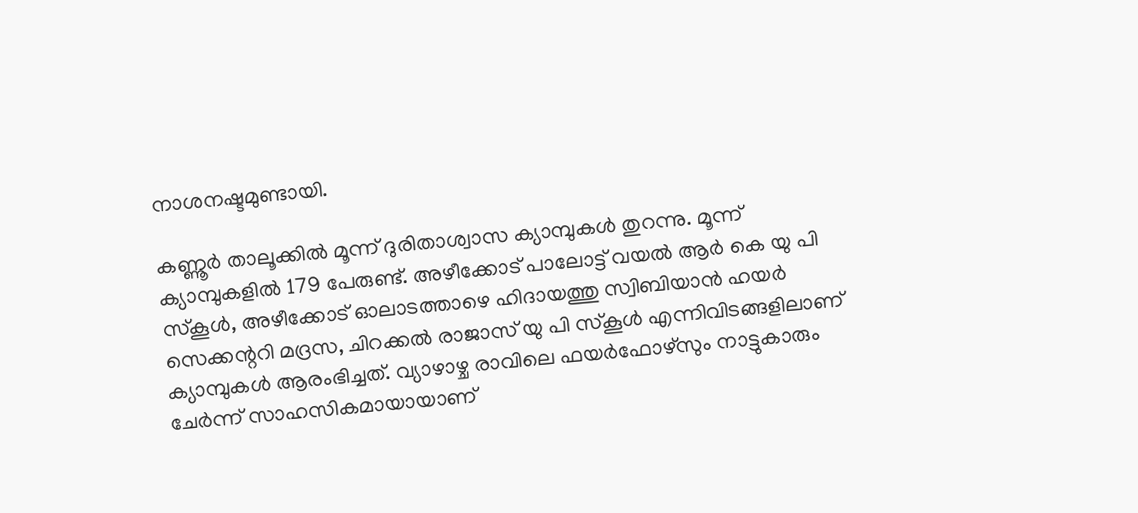നാശനഷ്ടമുണ്ടായി.

കണ്ണൂര്‍ താലൂക്കില്‍ മൂന്ന് ദുരിതാശ്വാസ ക്യാമ്പുകള്‍ തുറന്നു. മൂന്ന് ക്യാമ്പുകളില്‍ 179 പേരുണ്ട്. അഴീക്കോട് പാലോട്ട് വയല്‍ ആര്‍ കെ യു പി സ്‌കൂള്‍, അഴീക്കോട് ഓലാടത്താഴെ ഹിദായത്തു സ്വിബിയാന്‍ ഹയര്‍ സെക്കന്ററി മദ്രസ, ചിറക്കല്‍ രാജാസ് യു പി സ്‌കൂള്‍ എന്നിവിടങ്ങളിലാണ് ക്യാമ്പുകള്‍ ആരംഭിച്ചത്. വ്യാഴാഴ്ച രാവിലെ ഫയര്‍ഫോഴ്സും നാട്ടുകാരും ചേര്‍ന്ന് സാഹസികമായായാണ്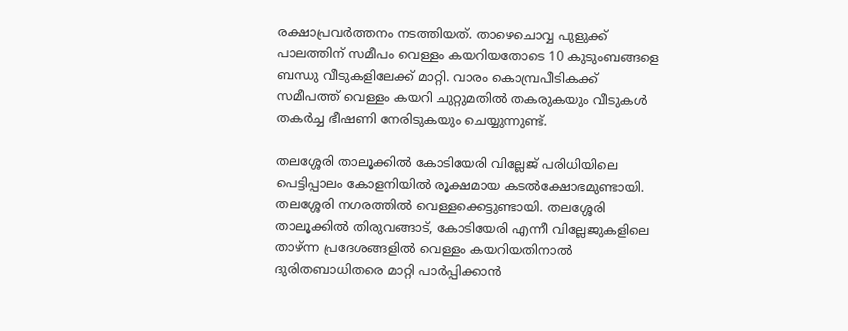രക്ഷാപ്രവര്‍ത്തനം നടത്തിയത്. താഴെചൊവ്വ പുളുക്ക് പാലത്തിന് സമീപം വെള്ളം കയറിയതോടെ 10 കുടുംബങ്ങളെ ബന്ധു വീടുകളിലേക്ക് മാറ്റി. വാരം കൊമ്പ്രപീടികക്ക് സമീപത്ത് വെള്ളം കയറി ചുറ്റുമതില്‍ തകരുകയും വീടുകള്‍ തകര്‍ച്ച ഭീഷണി നേരിടുകയും ചെയ്യുന്നുണ്ട്.

തലശ്ശേരി താലൂക്കില്‍ കോടിയേരി വില്ലേജ് പരിധിയിലെ പെട്ടിപ്പാലം കോളനിയില്‍ രൂക്ഷമായ കടല്‍ക്ഷോഭമുണ്ടായി. തലശ്ശേരി നഗരത്തില്‍ വെള്ളക്കെട്ടുണ്ടായി. തലശ്ശേരി താലൂക്കില്‍ തിരുവങ്ങാട്, കോടിയേരി എന്നീ വില്ലേജുകളിലെ താഴ്ന്ന പ്രദേശങ്ങളില്‍ വെള്ളം കയറിയതിനാല്‍ ദുരിതബാധിതരെ മാറ്റി പാര്‍പ്പിക്കാന്‍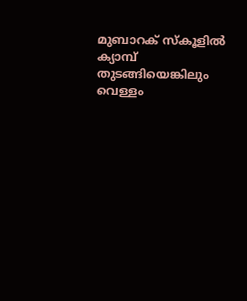മുബാറക് സ്‌കൂളില്‍ ക്യാമ്പ് തുടങ്ങിയെങ്കിലും വെള്ളം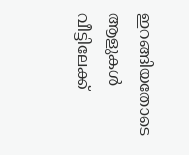ഇറങ്ങിയതോടെ ആളുകള്‍ വീട്ടിലേക്ക്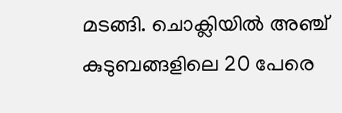മടങ്ങി. ചൊക്ലിയില്‍ അഞ്ച് കുടുബങ്ങളിലെ 20 പേരെ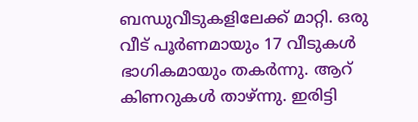ബന്ധുവീടുകളിലേക്ക് മാറ്റി. ഒരു വീട് പൂര്‍ണമായും 17 വീടുകള്‍ ഭാഗികമായും തകര്‍ന്നു. ആറ് കിണറുകള്‍ താഴ്ന്നു. ഇരിട്ടി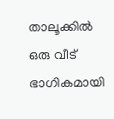താലൂക്കില്‍ ഒരു വീട് ഭാഗികമായി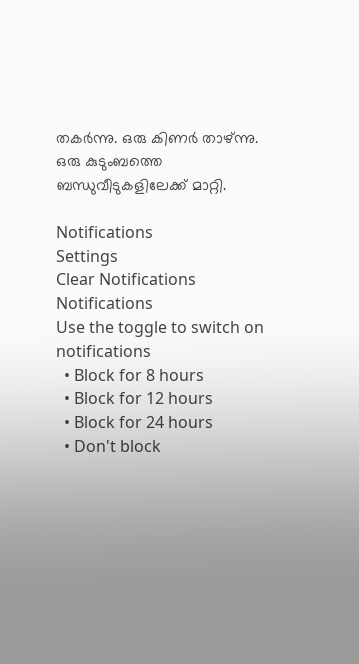തകര്‍ന്നു. ഒരു കിണര്‍ താഴ്ന്നു. ഒരു കുടുംബത്തെ ബന്ധുവീടുകളിലേക്ക് മാറ്റി.

Notifications
Settings
Clear Notifications
Notifications
Use the toggle to switch on notifications
  • Block for 8 hours
  • Block for 12 hours
  • Block for 24 hours
  • Don't block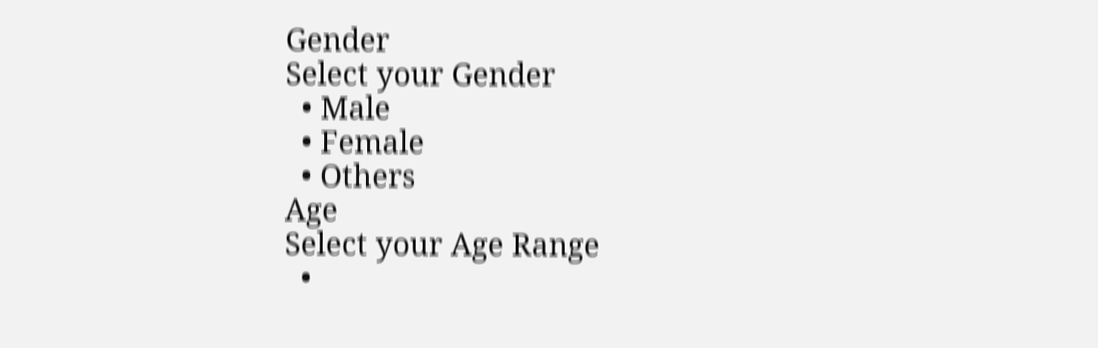Gender
Select your Gender
  • Male
  • Female
  • Others
Age
Select your Age Range
  •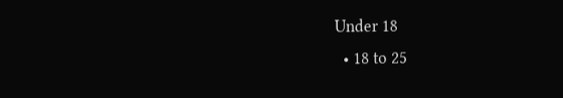Under 18
  • 18 to 25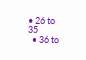• 26 to 35
  • 36 to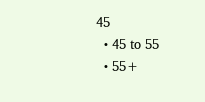45
  • 45 to 55
  • 55+